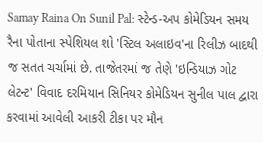Samay Raina On Sunil Pal: સ્ટેન્ડ-અપ કોમેડિયન સમય રૈના પોતાના સ્પેશિયલ શો 'સ્ટિલ અલાઇવ'ના રિલીઝ બાદથી જ સતત ચર્ચામાં છે. તાજેતરમાં જ તેણે 'ઇન્ડિયાઝ ગોટ લેટન્ટ' વિવાદ દરમિયાન સિનિયર કોમેડિયન સુનીલ પાલ દ્વારા કરવામાં આવેલી આકરી ટીકા પર મૌન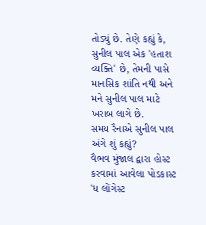તોડ્યું છે. તેણે કહ્યું કે, સુનીલ પાલ એક 'હતાશ વ્યક્તિ' છે, તેમની પાસે માનસિક શાંતિ નથી અને મને સુનીલ પાલ માટે ખરાબ લાગે છે.
સમય રૈનાએ સુનીલ પાલ અંગે શું કહ્યું?
વૈભવ મુંજાલ દ્વારા હોસ્ટ કરવામાં આવેલા પોડકાસ્ટ 'ધ લોંગેસ્ટ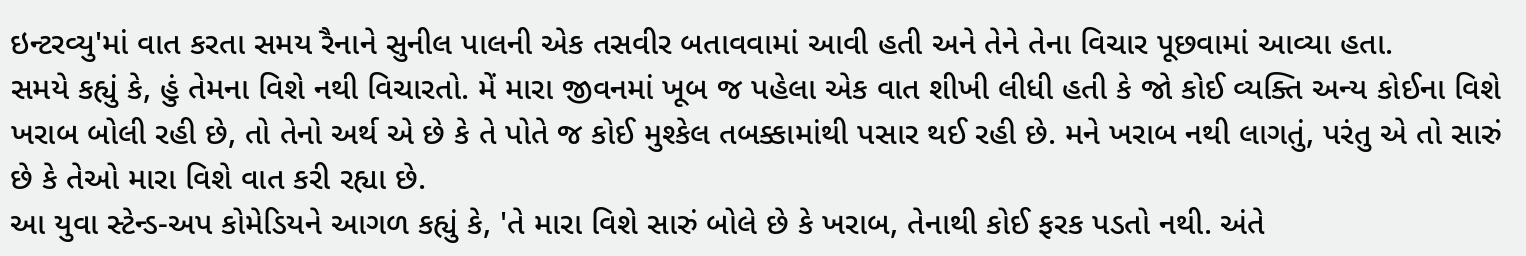ઇન્ટરવ્યુ'માં વાત કરતા સમય રૈનાને સુનીલ પાલની એક તસવીર બતાવવામાં આવી હતી અને તેને તેના વિચાર પૂછવામાં આવ્યા હતા.
સમયે કહ્યું કે, હું તેમના વિશે નથી વિચારતો. મેં મારા જીવનમાં ખૂબ જ પહેલા એક વાત શીખી લીધી હતી કે જો કોઈ વ્યક્તિ અન્ય કોઈના વિશે ખરાબ બોલી રહી છે, તો તેનો અર્થ એ છે કે તે પોતે જ કોઈ મુશ્કેલ તબક્કામાંથી પસાર થઈ રહી છે. મને ખરાબ નથી લાગતું, પરંતુ એ તો સારું છે કે તેઓ મારા વિશે વાત કરી રહ્યા છે.
આ યુવા સ્ટેન્ડ-અપ કોમેડિયને આગળ કહ્યું કે, 'તે મારા વિશે સારું બોલે છે કે ખરાબ, તેનાથી કોઈ ફરક પડતો નથી. અંતે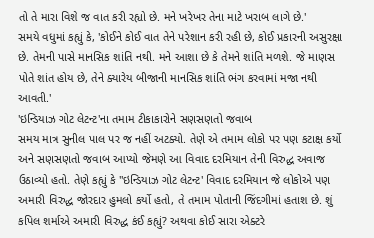તો તે મારા વિશે જ વાત કરી રહ્યો છે. મને ખરેખર તેના માટે ખરાબ લાગે છે.'
સમયે વધુમાં કહ્યું કે, 'કોઈને કોઈ વાત તેને પરેશાન કરી રહી છે, કોઈ પ્રકારની અસુરક્ષા છે. તેમની પાસે માનસિક શાંતિ નથી. મને આશા છે કે તેમને શાંતિ મળશે. જે માણસ પોતે શાંત હોય છે, તેને ક્યારેય બીજાની માનસિક શાંતિ ભંગ કરવામાં મજા નથી આવતી.'
'ઇન્ડિયાઝ ગોટ લેટન્ટ'ના તમામ ટીકાકારોને સણસણતો જવાબ
સમય માત્ર સુનીલ પાલ પર જ નહીં અટક્યો. તેણે એ તમામ લોકો પર પણ કટાક્ષ કર્યો અને સણસણતો જવાબ આપ્યો જેમણે આ વિવાદ દરમિયાન તેની વિરુદ્ધ અવાજ ઉઠાવ્યો હતો. તેણે કહ્યું કે ''ઇન્ડિયાઝ ગોટ લેટન્ટ' વિવાદ દરમિયાન જે લોકોએ પણ અમારી વિરુદ્ધ જોરદાર હુમલો કર્યો હતો, તે તમામ પોતાની જિંદગીમાં હતાશ છે. શું કપિલ શર્માએ અમારી વિરુદ્ધ કંઈ કહ્યું? અથવા કોઈ સારા એક્ટરે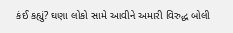કંઈ કહ્યું? ઘણા લોકો સામે આવીને અમારી વિરુદ્ધ બોલી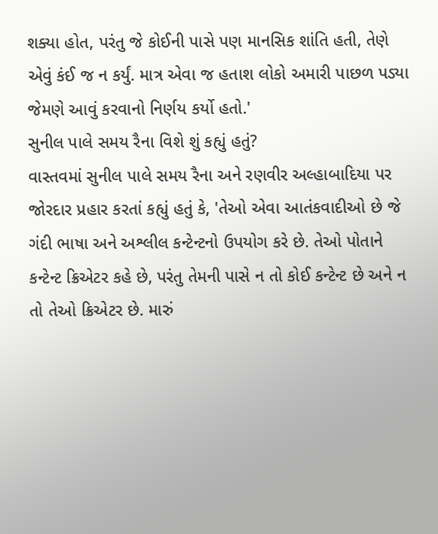શક્યા હોત, પરંતુ જે કોઈની પાસે પણ માનસિક શાંતિ હતી, તેણે એવું કંઈ જ ન કર્યું. માત્ર એવા જ હતાશ લોકો અમારી પાછળ પડ્યા જેમણે આવું કરવાનો નિર્ણય કર્યો હતો.'
સુનીલ પાલે સમય રૈના વિશે શું કહ્યું હતું?
વાસ્તવમાં સુનીલ પાલે સમય રૈના અને રણવીર અલ્હાબાદિયા પર જોરદાર પ્રહાર કરતાં કહ્યું હતું કે, 'તેઓ એવા આતંકવાદીઓ છે જે ગંદી ભાષા અને અશ્લીલ કન્ટેન્ટનો ઉપયોગ કરે છે. તેઓ પોતાને કન્ટેન્ટ ક્રિએટર કહે છે, પરંતુ તેમની પાસે ન તો કોઈ કન્ટેન્ટ છે અને ન તો તેઓ ક્રિએટર છે. મારું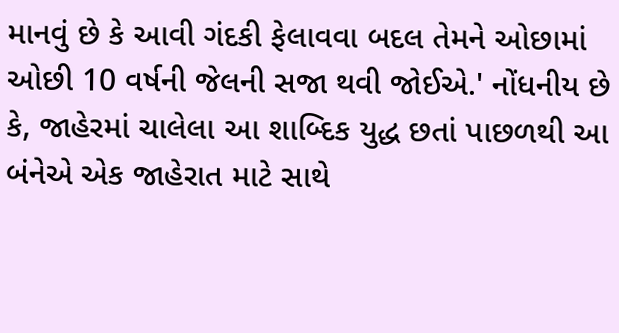માનવું છે કે આવી ગંદકી ફેલાવવા બદલ તેમને ઓછામાં ઓછી 10 વર્ષની જેલની સજા થવી જોઈએ.' નોંધનીય છે કે, જાહેરમાં ચાલેલા આ શાબ્દિક યુદ્ધ છતાં પાછળથી આ બંનેએ એક જાહેરાત માટે સાથે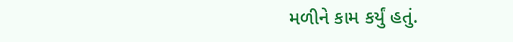મળીને કામ કર્યું હતું.